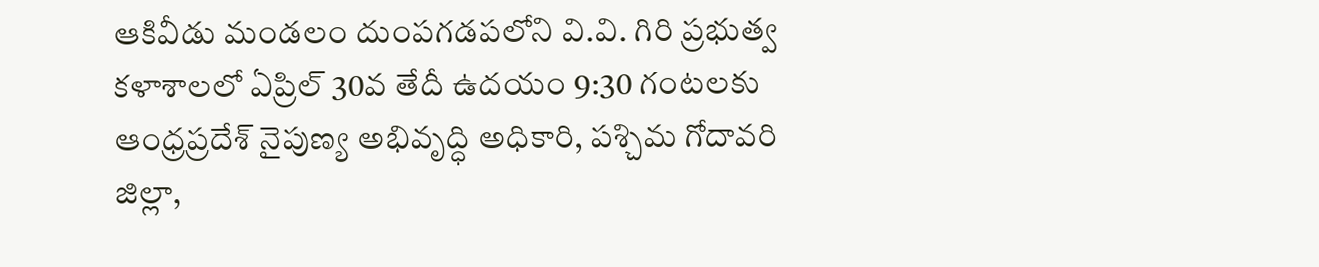ఆకివీడు మండలం దుంపగడపలోని వి.వి. గిరి ప్రభుత్వ కళాశాలలో ఏప్రిల్ 30వ తేదీ ఉదయం 9:30 గంటలకు ఆంధ్రప్రదేశ్ నైపుణ్య అభివృద్ధి అధికారి, పశ్చిమ గోదావరి జిల్లా,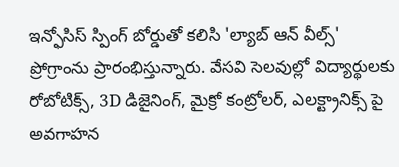ఇన్ఫోసిస్ స్పింగ్ బోర్డుతో కలిసి 'ల్యాబ్ ఆన్ వీల్స్' ప్రోగ్రాంను ప్రారంభిస్తున్నారు. వేసవి సెలవుల్లో విద్యార్థులకు రోబోటిక్స్, 3D డిజైనింగ్, మైక్రో కంట్రోలర్, ఎలక్ట్రానిక్స్ పై అవగాహన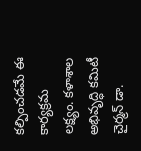కల్పించడమే ఈ కార్యక్రమ లక్ష్యం. కళాశాల అభివృద్ధి కమిటీ చైర్మన్ డా.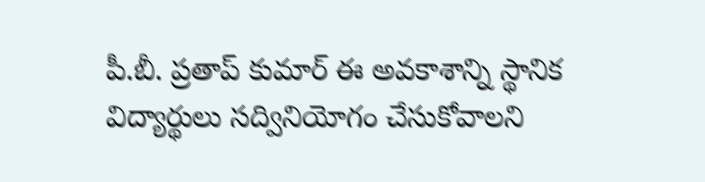పీ.బీ. ప్రతాప్ కుమార్ ఈ అవకాశాన్ని స్థానిక విద్యార్థులు సద్వినియోగం చేసుకోవాలని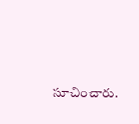సూచించారు.